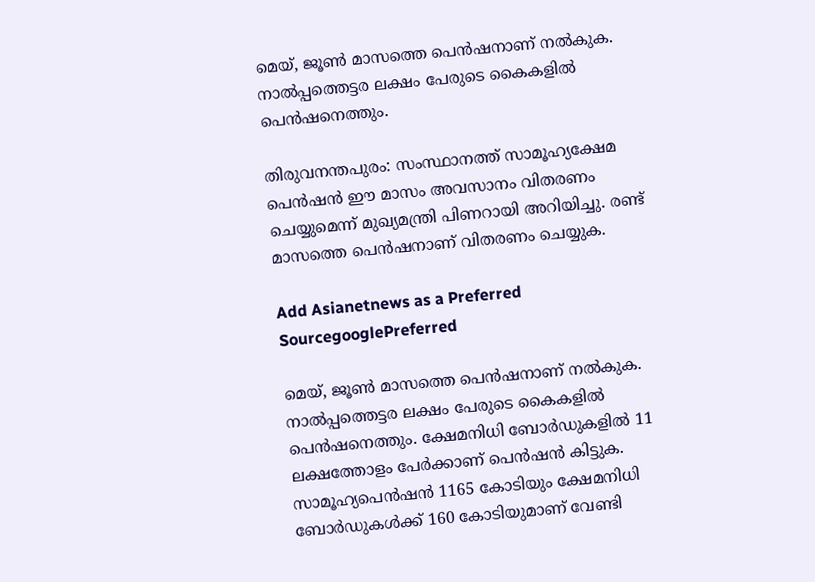മെയ്, ജൂൺ മാസത്തെ പെൻഷനാണ് നൽകുക. നാൽപ്പത്തെട്ടര ലക്ഷം പേരുടെ കൈകളിൽ പെൻഷനെത്തും.

തിരുവനന്തപുരം: സംസ്ഥാനത്ത് സാമൂഹ്യക്ഷേമ പെൻഷൻ ഈ മാസം അവസാനം വിതരണം ചെയ്യുമെന്ന് മുഖ്യമന്ത്രി പിണറായി അറിയിച്ചു. രണ്ട് മാസത്തെ പെൻഷനാണ് വിതരണം ചെയ്യുക.

Add Asianetnews as a Preferred SourcegooglePreferred

മെയ്, ജൂൺ മാസത്തെ പെൻഷനാണ് നൽകുക. നാൽപ്പത്തെട്ടര ലക്ഷം പേരുടെ കൈകളിൽ പെൻഷനെത്തും. ക്ഷേമനിധി ബോർഡുകളിൽ 11 ലക്ഷത്തോളം പേർക്കാണ് പെൻഷൻ കിട്ടുക. സാമൂഹ്യപെൻഷൻ 1165 കോടിയും ക്ഷേമനിധി ബോർഡുകൾക്ക് 160 കോടിയുമാണ് വേണ്ടി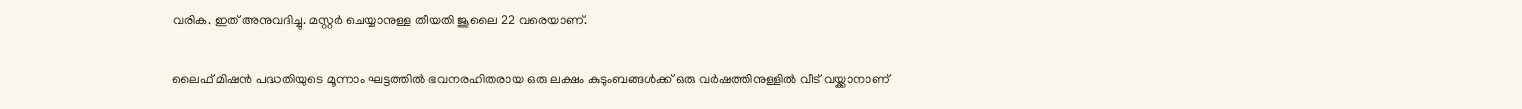വരിക. ഇത് അനുവദിച്ചു. മസ്റ്റർ ചെയ്യാനുള്ള തീയതി ജൂലൈ 22 വരെയാണ്.

ലൈഫ് മിഷൻ പദ്ധതിയുടെ മൂന്നാം ഘട്ടത്തിൽ ഭവനരഹിതരായ ഒരു ലക്ഷം കുടുംബങ്ങൾക്ക് ഒരു വർഷത്തിനുള്ളിൽ വീട് വയ്ക്കാനാണ്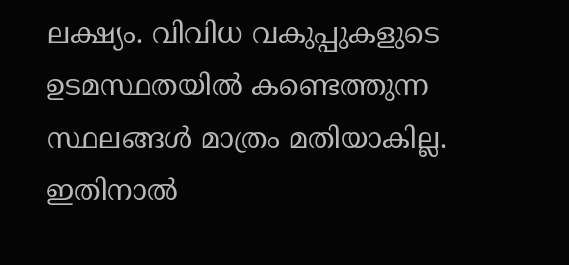ലക്ഷ്യം. വിവിധ വകുപ്പുകളുടെ ഉടമസ്ഥതയിൽ കണ്ടെത്തുന്ന സ്ഥലങ്ങൾ മാത്രം മതിയാകില്ല. ഇതിനാൽ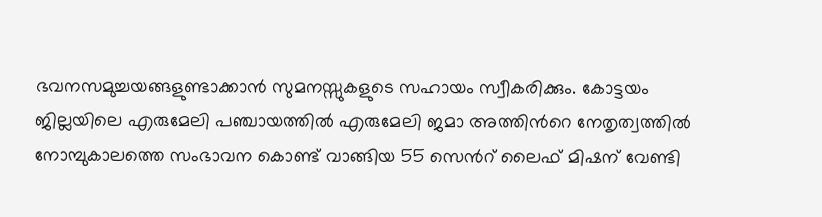ഭവനസമുച്ചയങ്ങളുണ്ടാക്കാൻ സുമനസ്സുകളുടെ സഹായം സ്വീകരിക്കും. കോട്ടയം ജില്ലയിലെ എരുമേലി പഞ്ചായത്തിൽ എരുമേലി ജമാ അത്തിന്‍റെ നേതൃത്വത്തിൽ നോമ്പുകാലത്തെ സംഭാവന കൊണ്ട് വാങ്ങിയ 55 സെന്‍റ് ലൈഫ് മിഷന് വേണ്ടി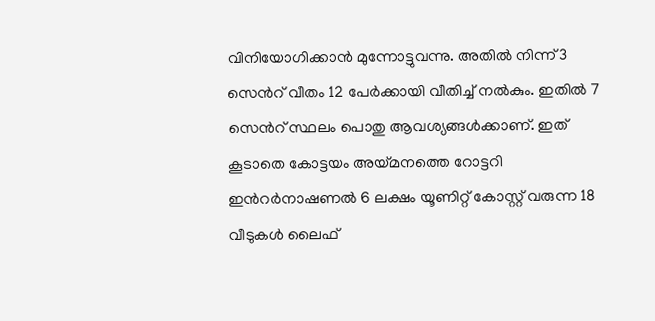വിനിയോഗിക്കാൻ മുന്നോട്ടുവന്നു. അതിൽ നിന്ന് 3 സെന്‍റ് വീതം 12 പേർക്കായി വീതിച്ച് നൽകും. ഇതിൽ 7 സെന്‍റ് സ്ഥലം പൊതു ആവശ്യങ്ങൾക്കാണ്. ഇത് കൂടാതെ കോട്ടയം അയ്മനത്തെ റോട്ടറി ഇന്‍റർനാഷണൽ 6 ലക്ഷം യൂണിറ്റ് കോസ്റ്റ് വരുന്ന 18 വീടുകൾ ലൈഫ്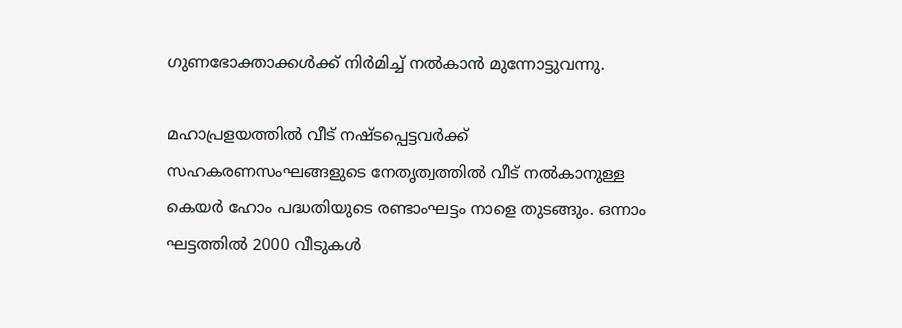ഗുണഭോക്താക്കൾക്ക് നിർമിച്ച് നൽകാൻ മുന്നോട്ടുവന്നു.

മഹാപ്രളയത്തിൽ വീട് നഷ്ടപ്പെട്ടവർക്ക് സഹകരണസംഘങ്ങളുടെ നേതൃത്വത്തിൽ വീട് നൽകാനുള്ള കെയർ ഹോം പദ്ധതിയുടെ രണ്ടാംഘട്ടം നാളെ തുടങ്ങും. ഒന്നാം ഘട്ടത്തിൽ 2000 വീടുകൾ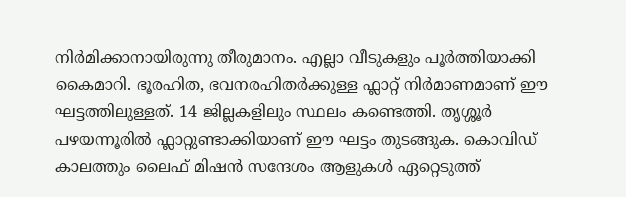നി‍ർമിക്കാനായിരുന്നു തീരുമാനം. എല്ലാ വീടുകളും പൂർത്തിയാക്കി കൈമാറി. ഭൂരഹിത, ഭവനരഹിതർക്കുള്ള ഫ്ലാറ്റ് നിർമാണമാണ് ഈ ഘട്ടത്തിലുള്ളത്. 14 ജില്ലകളിലും സ്ഥലം കണ്ടെത്തി. തൃശ്ശൂർ പഴയന്നൂരിൽ ഫ്ലാറ്റുണ്ടാക്കിയാണ് ഈ ഘട്ടം തുടങ്ങുക. കൊവിഡ് കാലത്തും ലൈഫ് മിഷൻ സന്ദേശം ആളുകൾ ഏറ്റെടുത്ത്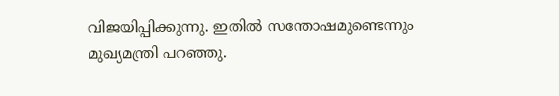വിജയിപ്പിക്കുന്നു. ഇതിൽ സന്തോഷമുണ്ടെന്നും മുഖ്യമന്ത്രി പറഞ്ഞു.